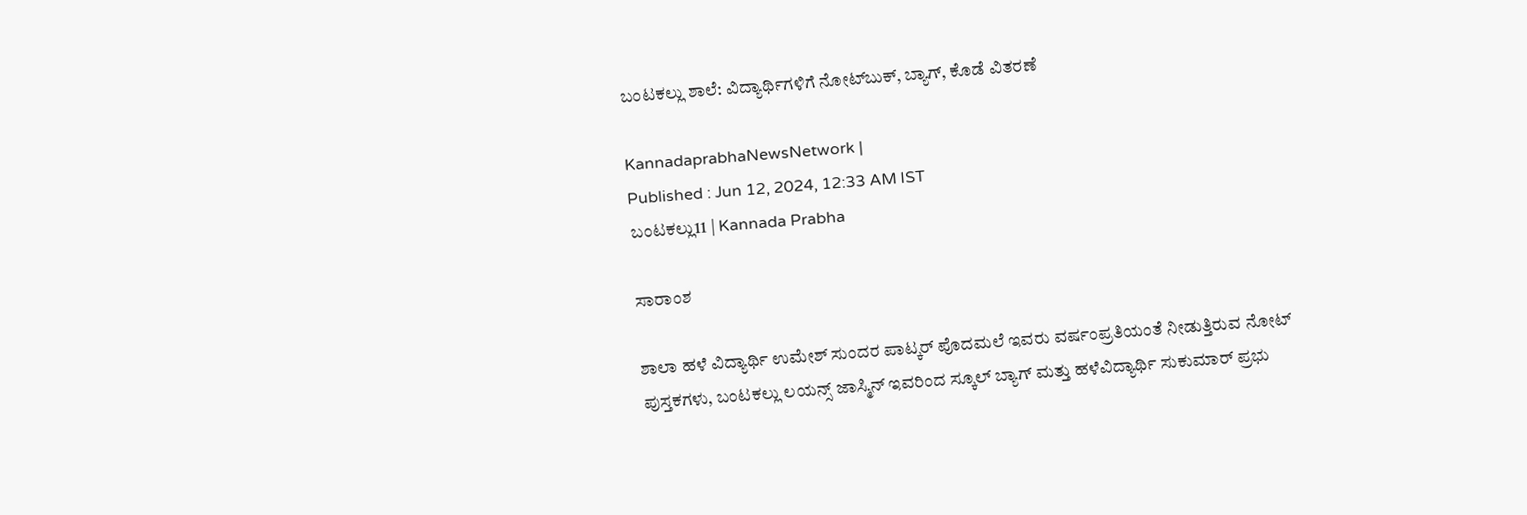ಬಂಟಕಲ್ಲು ಶಾಲೆ: ವಿದ್ಯಾರ್ಥಿಗಳಿಗೆ ನೋಟ್‌ಬುಕ್, ಬ್ಯಾಗ್, ಕೊಡೆ ವಿತರಣೆ

KannadaprabhaNewsNetwork |
Published : Jun 12, 2024, 12:33 AM IST
ಬಂಟಕಲ್ಲು11 | Kannada Prabha

ಸಾರಾಂಶ

ಶಾಲಾ ಹಳೆ ವಿದ್ಯಾರ್ಥಿ ಉಮೇಶ್ ಸುಂದರ ಪಾಟ್ಕರ್ ಪೊದಮಲೆ ಇವರು ವರ್ಷಂಪ್ರತಿಯಂತೆ ನೀಡುತ್ತಿರುವ ನೋಟ್‌ ಪುಸ್ತಕಗಳು, ಬಂಟಕಲ್ಲು ಲಯನ್ಸ್ ಜಾಸ್ಮಿನ್ ಇವರಿಂದ ಸ್ಕೂಲ್ ಬ್ಯಾಗ್ ಮತ್ತು ಹಳೆವಿದ್ಯಾರ್ಥಿ ಸುಕುಮಾರ್ ಪ್ರಭು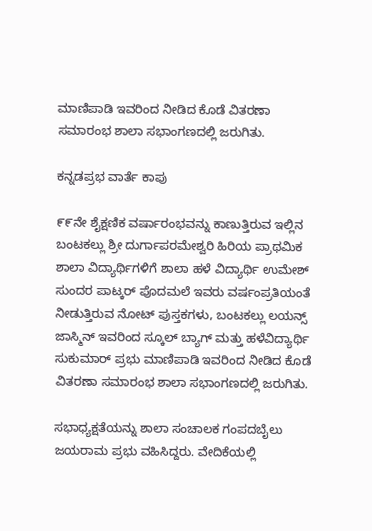ಮಾಣಿಪಾಡಿ ಇವರಿಂದ ನೀಡಿದ ಕೊಡೆ ವಿತರಣಾ ಸಮಾರಂಭ ಶಾಲಾ ಸಭಾಂಗಣದಲ್ಲಿ ಜರುಗಿತು.

ಕನ್ನಡಪ್ರಭ ವಾರ್ತೆ ಕಾಪು

೯೯ನೇ ಶೈಕ್ಷಣಿಕ ವರ್ಷಾರಂಭವನ್ನು ಕಾಣುತ್ತಿರುವ ಇಲ್ಲಿನ ಬಂಟಕಲ್ಲು ಶ್ರೀ ದುರ್ಗಾಪರಮೇಶ್ವರಿ ಹಿರಿಯ ಪ್ರಾಥಮಿಕ ಶಾಲಾ ವಿದ್ಯಾರ್ಥಿಗಳಿಗೆ ಶಾಲಾ ಹಳೆ ವಿದ್ಯಾರ್ಥಿ ಉಮೇಶ್ ಸುಂದರ ಪಾಟ್ಕರ್ ಪೊದಮಲೆ ಇವರು ವರ್ಷಂಪ್ರತಿಯಂತೆ ನೀಡುತ್ತಿರುವ ನೋಟ್‌ ಪುಸ್ತಕಗಳು, ಬಂಟಕಲ್ಲು ಲಯನ್ಸ್ ಜಾಸ್ಮಿನ್ ಇವರಿಂದ ಸ್ಕೂಲ್ ಬ್ಯಾಗ್ ಮತ್ತು ಹಳೆವಿದ್ಯಾರ್ಥಿ ಸುಕುಮಾರ್ ಪ್ರಭು ಮಾಣಿಪಾಡಿ ಇವರಿಂದ ನೀಡಿದ ಕೊಡೆ ವಿತರಣಾ ಸಮಾರಂಭ ಶಾಲಾ ಸಭಾಂಗಣದಲ್ಲಿ ಜರುಗಿತು.

ಸಭಾಧ್ಯಕ್ಷತೆಯನ್ನು ಶಾಲಾ ಸಂಚಾಲಕ ಗಂಪದಬೈಲು ಜಯರಾಮ ಪ್ರಭು ವಹಿಸಿದ್ದರು. ವೇದಿಕೆಯಲ್ಲಿ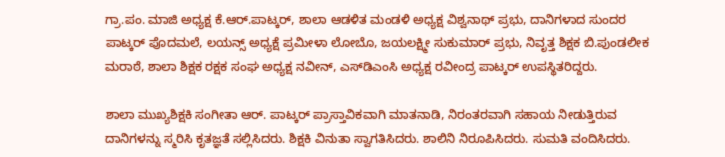ಗ್ರಾ.ಪಂ. ಮಾಜಿ ಅಧ್ಯಕ್ಷ ಕೆ.ಆರ್.ಪಾಟ್ಕರ್, ಶಾಲಾ ಆಡಳಿತ ಮಂಡಳಿ ಅಧ್ಯಕ್ಷ ವಿಶ್ವನಾಥ್ ಪ್ರಭು, ದಾನಿಗಳಾದ ಸುಂದರ ಪಾಟ್ಕರ್ ಪೊದಮಲೆ, ಲಯನ್ಸ್ ಅಧ್ಯಕ್ಷೆ ಪ್ರಮೀಳಾ ಲೋಬೊ, ಜಯಲಕ್ಷ್ಮೀ ಸುಕುಮಾರ್ ಪ್ರಭು, ನಿವೃತ್ತ ಶಿಕ್ಷಕ ಬಿ.ಪುಂಡಲೀಕ ಮರಾಠೆ, ಶಾಲಾ ಶಿಕ್ಷಕ ರಕ್ಷಕ ಸಂಘ ಅಧ್ಯಕ್ಷ ನವೀನ್, ಎಸ್‌ಡಿಎಂಸಿ ಅಧ್ಯಕ್ಷ ರವೀಂದ್ರ ಪಾಟ್ಕರ್ ಉಪಸ್ಥಿತರಿದ್ದರು.

ಶಾಲಾ ಮುಖ್ಯಶಿಕ್ಷಕಿ ಸಂಗೀತಾ ಆರ್. ಪಾಟ್ಕರ್ ಪ್ರಾಸ್ತಾವಿಕವಾಗಿ ಮಾತನಾಡಿ, ನಿರಂತರವಾಗಿ ಸಹಾಯ ನೀಡುತ್ತಿರುವ ದಾನಿಗಳನ್ನು ಸ್ಮರಿಸಿ ಕೃತಜ್ಞತೆ ಸಲ್ಲಿಸಿದರು. ಶಿಕ್ಷಕಿ ವಿನುತಾ ಸ್ವಾಗತಿಸಿದರು. ಶಾಲಿನಿ ನಿರೂಪಿಸಿದರು. ಸುಮತಿ ವಂದಿಸಿದರು.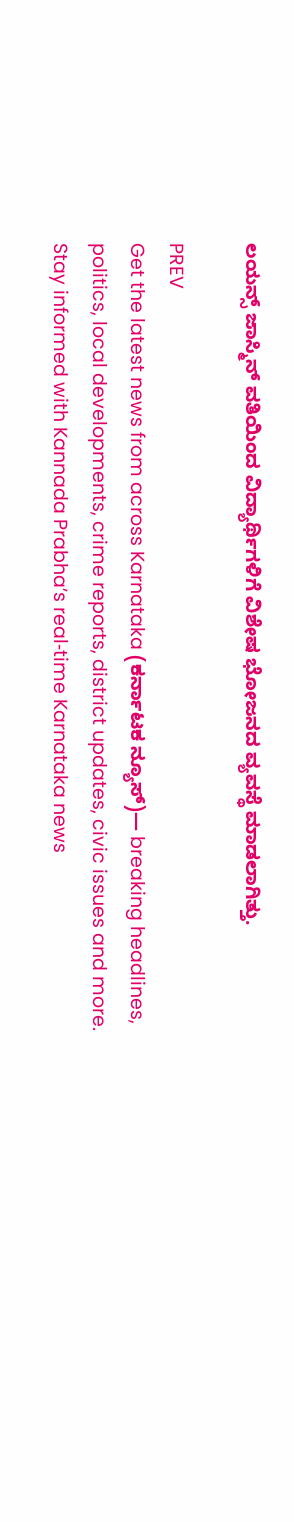ಲಯನ್ಸ್ ಜಾಸ್ಮಿನ್ ವತಿಯಿಂದ ವಿದ್ಯಾರ್ಥಿಗಳಿಗೆ ವಿಶೇಷ ಭೋಜನದ ವ್ಯವಸ್ಥೆ ಮಾಡಲಾಗಿತ್ತು.

PREV
Get the latest news from across Karnataka (ಕರ್ನಾಟಕ ನ್ಯೂಸ್)— breaking headlines, politics, local developments, crime reports, district updates, civic issues and more. Stay informed with Kannada Prabha’s real‑time Karnataka news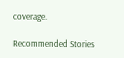coverage.

Recommended Stories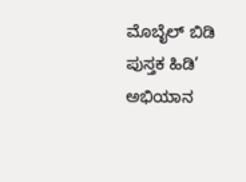ಮೊಬೈಲ್‌ ಬಿಡಿ ಪುಸ್ತಕ ಹಿಡಿ’ ಅಭಿಯಾನ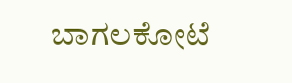ಬಾಗಲಕೋಟೆ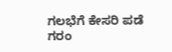ಗಲಭೆಗೆ ಕೇಸರಿ ಪಡೆ ಗರಂ